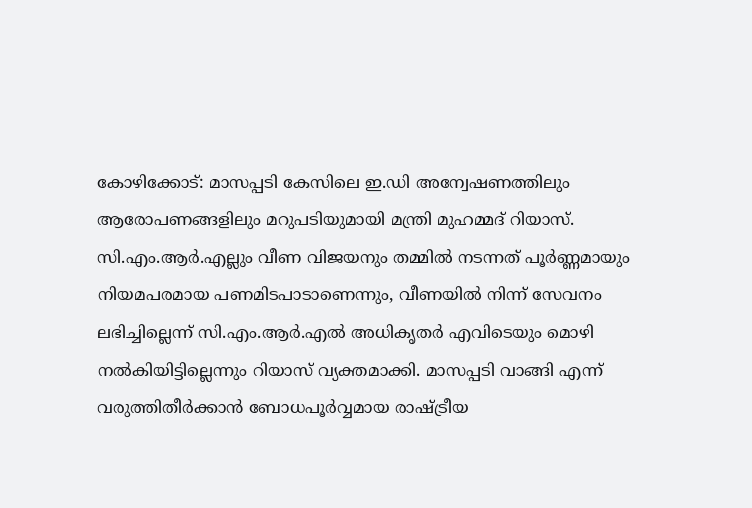കോഴിക്കോട്: മാസപ്പടി കേസിലെ ഇ.ഡി അന്വേഷണത്തിലും ആരോപണങ്ങളിലും മറുപടിയുമായി മന്ത്രി മുഹമ്മദ് റിയാസ്. സി.എം.ആർ.എല്ലും വീണ വിജയനും തമ്മിൽ നടന്നത് പൂർണ്ണമായും നിയമപരമായ പണമിടപാടാണെന്നും, വീണയിൽ നിന്ന് സേവനം ലഭിച്ചില്ലെന്ന് സി.എം.ആർ.എൽ അധികൃതർ എവിടെയും മൊഴി നൽകിയിട്ടില്ലെന്നും റിയാസ് വ്യക്തമാക്കി. മാസപ്പടി വാങ്ങി എന്ന് വരുത്തിതീർക്കാൻ ബോധപൂർവ്വമായ രാഷ്ട്രീയ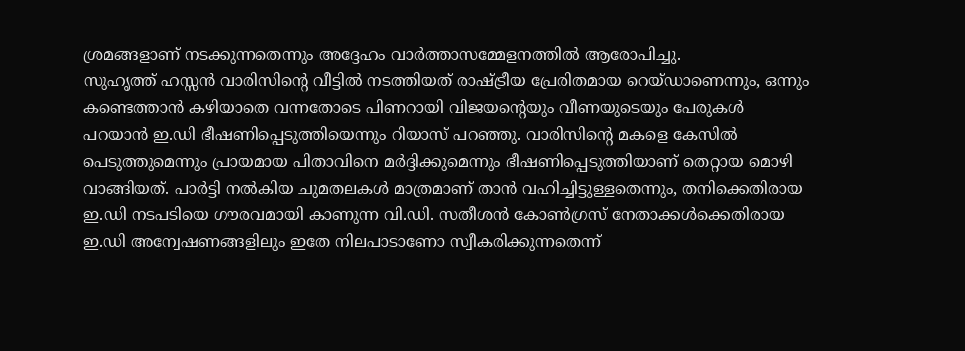ശ്രമങ്ങളാണ് നടക്കുന്നതെന്നും അദ്ദേഹം വാർത്താസമ്മേളനത്തിൽ ആരോപിച്ചു.
സുഹൃത്ത് ഹസ്സൻ വാരിസിന്റെ വീട്ടിൽ നടത്തിയത് രാഷ്ട്രീയ പ്രേരിതമായ റെയ്ഡാണെന്നും, ഒന്നും കണ്ടെത്താൻ കഴിയാതെ വന്നതോടെ പിണറായി വിജയന്റെയും വീണയുടെയും പേരുകൾ പറയാൻ ഇ.ഡി ഭീഷണിപ്പെടുത്തിയെന്നും റിയാസ് പറഞ്ഞു. വാരിസിന്റെ മകളെ കേസിൽ പെടുത്തുമെന്നും പ്രായമായ പിതാവിനെ മർദ്ദിക്കുമെന്നും ഭീഷണിപ്പെടുത്തിയാണ് തെറ്റായ മൊഴി വാങ്ങിയത്. പാർട്ടി നൽകിയ ചുമതലകൾ മാത്രമാണ് താൻ വഹിച്ചിട്ടുള്ളതെന്നും, തനിക്കെതിരായ ഇ.ഡി നടപടിയെ ഗൗരവമായി കാണുന്ന വി.ഡി. സതീശൻ കോൺഗ്രസ് നേതാക്കൾക്കെതിരായ ഇ.ഡി അന്വേഷണങ്ങളിലും ഇതേ നിലപാടാണോ സ്വീകരിക്കുന്നതെന്ന്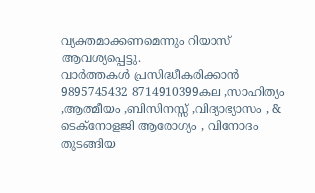വ്യക്തമാക്കണമെന്നും റിയാസ് ആവശ്യപ്പെട്ടു.
വാർത്തകൾ പ്രസിദ്ധീകരിക്കാൻ
9895745432 8714910399കല ,സാഹിത്യം ,ആത്മീയം ,ബിസിനസ്സ് ,വിദ്യാഭ്യാസം , & ടെക്നോളജി ആരോഗ്യം , വിനോദം തുടങ്ങിയ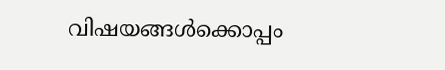വിഷയങ്ങൾക്കൊപ്പം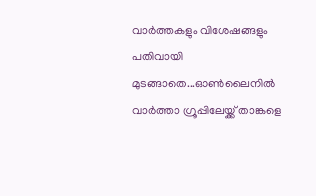വാർത്തകളും വിശേഷങ്ങളും പതിവായി മുടങ്ങാതെ...ഓൺലൈനിൽ വാർത്താ ഗ്രൂപ്പിലേയ്ക്ക് താങ്കളെ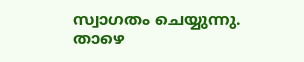സ്വാഗതം ചെയ്യുന്നു. താഴെ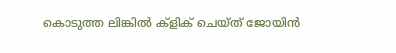കൊടുത്ത ലിങ്കിൽ ക്ളിക് ചെയ്ത് ജോയിൻ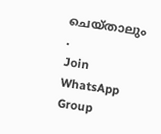ചെയ്താലും .
Join WhatsApp Group